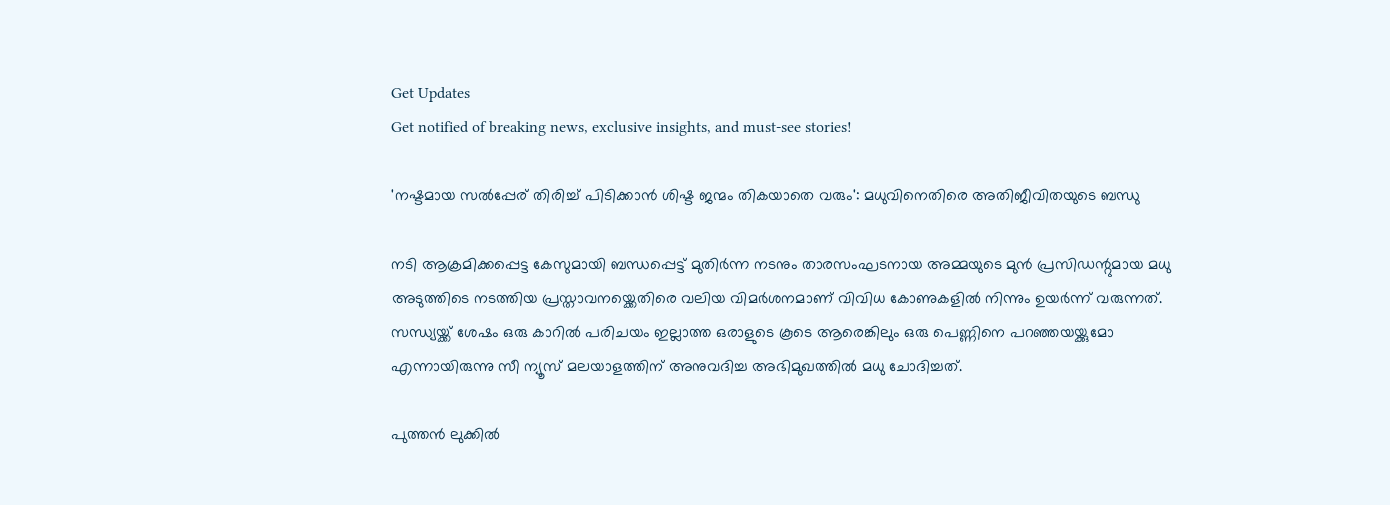Get Updates
Get notified of breaking news, exclusive insights, and must-see stories!

'നഷ്ടമായ സല്‍പ്പേര് തിരിച്ച് പിടിക്കാന്‍ ശിഷ്ട ജന്മം തികയാതെ വരും': മധുവിനെതിരെ അതിജീവിതയുടെ ബന്ധു

നടി ആക്രമിക്കപ്പെട്ട കേസുമായി ബന്ധപ്പെട്ട് മുതിർന്ന നടനും താരസംഘടനായ അമ്മയുടെ മുന്‍ പ്രസിഡന്റുമായ മധു അടുത്തിടെ നടത്തിയ പ്രസ്താവനയ്ക്കെതിരെ വലിയ വിമർശനമാണ് വിവിധ കോണുകളില്‍ നിന്നും ഉയർന്ന് വരുന്നത്. സന്ധ്യയ്ക്ക് ശേഷം ഒരു കാറില്‍ പരിചയം ഇല്ലാത്ത ഒരാളുടെ കൂടെ ആരെങ്കിലും ഒരു പെണ്ണിനെ പറഞ്ഞയയ്ക്കുമോ എന്നായിരുന്നു സീ ന്യൂസ് മലയാളത്തിന് അനുവദിച്ച അഭിമുഖത്തില്‍ മധു ചോദിച്ചത്.

പുത്തന്‍ ലുക്കില്‍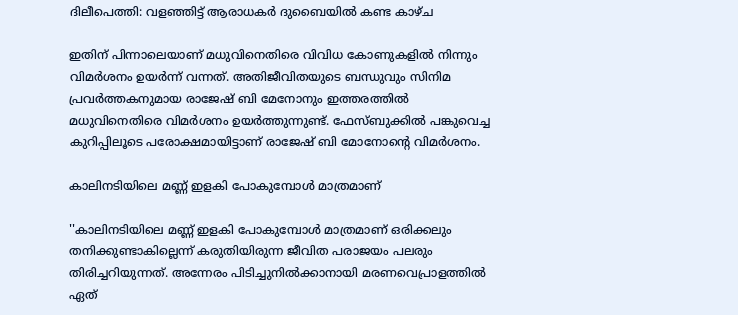ദിലീപെത്തി: വളഞ്ഞിട്ട് ആരാധകർ ദുബൈയില്‍ കണ്ട കാഴ്ച

ഇതിന് പിന്നാലെയാണ് മധുവിനെതിരെ വിവിധ കോണുകളില്‍ നിന്നും വിമർശനം ഉയർന്ന് വന്നത്. അതിജീവിതയുടെ ബന്ധുവും സിനിമ പ്രവർത്തകനുമായ രാജേഷ് ബി മേനോനും ഇത്തരത്തില്‍ മധുവിനെതിരെ വിമർശനം ഉയർത്തുന്നുണ്ട്. ഫേസ്ബുക്കില്‍ പങ്കുവെച്ച കുറിപ്പിലൂടെ പരോക്ഷമായിട്ടാണ് രാജേഷ് ബി മോനോന്റെ വിമർശനം.

കാലിനടിയിലെ മണ്ണ് ഇളകി പോകുമ്പോൾ മാത്രമാണ്

''കാലിനടിയിലെ മണ്ണ് ഇളകി പോകുമ്പോൾ മാത്രമാണ് ഒരിക്കലും തനിക്കുണ്ടാകില്ലെന്ന് കരുതിയിരുന്ന ജീവിത പരാജയം പലരും തിരിച്ചറിയുന്നത്. അന്നേരം പിടിച്ചുനിൽക്കാനായി മരണവെപ്രാളത്തിൽ ഏത്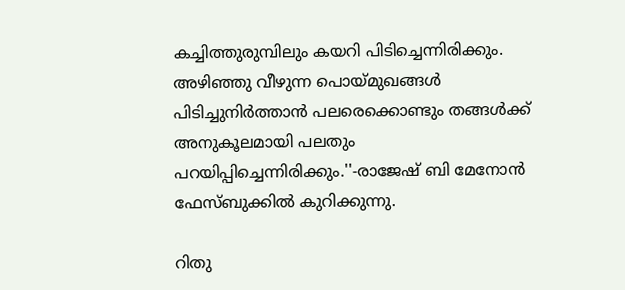കച്ചിത്തുരുമ്പിലും കയറി പിടിച്ചെന്നിരിക്കും. അഴിഞ്ഞു വീഴുന്ന പൊയ്മുഖങ്ങൾ പിടിച്ചുനിർത്താൻ പലരെക്കൊണ്ടും തങ്ങൾക്ക് അനുകൂലമായി പലതും പറയിപ്പിച്ചെന്നിരിക്കും.''-രാജേഷ് ബി മേനോന്‍ ഫേസ്ബുക്കില്‍ കുറിക്കുന്നു.

റിതു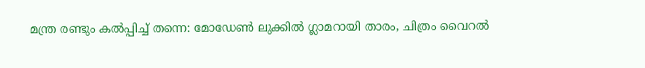മന്ത്ര രണ്ടും കല്‍പ്പിച്ച് തന്നെ: മോഡേണ്‍ ലുക്കില്‍ ഗ്ലാമറായി താരം, ചിത്രം വൈറല്‍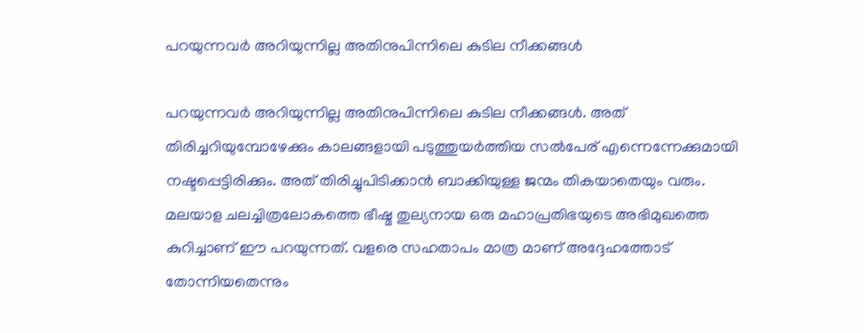പറയുന്നവർ അറിയുന്നില്ല അതിനുപിന്നിലെ കുടില നീക്കങ്ങൾ

പറയുന്നവർ അറിയുന്നില്ല അതിനുപിന്നിലെ കുടില നീക്കങ്ങൾ. അത് തിരിച്ചറിയുമ്പോഴേക്കും കാലങ്ങളായി പടുത്തുയർത്തിയ സൽപേര് എന്നെന്നേക്കുമായി നഷ്ടപ്പെട്ടിരിക്കും. അത് തിരിച്ചുപിടിക്കാൻ ബാക്കിയുള്ള ജന്മം തികയാതെയും വരും. മലയാള ചലച്ചിത്രലോകത്തെ ഭീഷ്മ തുല്യനായ ഒരു മഹാപ്രതിഭയുടെ അഭിമുഖത്തെ കുറിച്ചാണ് ഈ പറയുന്നത്. വളരെ സഹതാപം മാത്ര മാണ് അദ്ദേഹത്തോട് തോന്നിയതെന്നും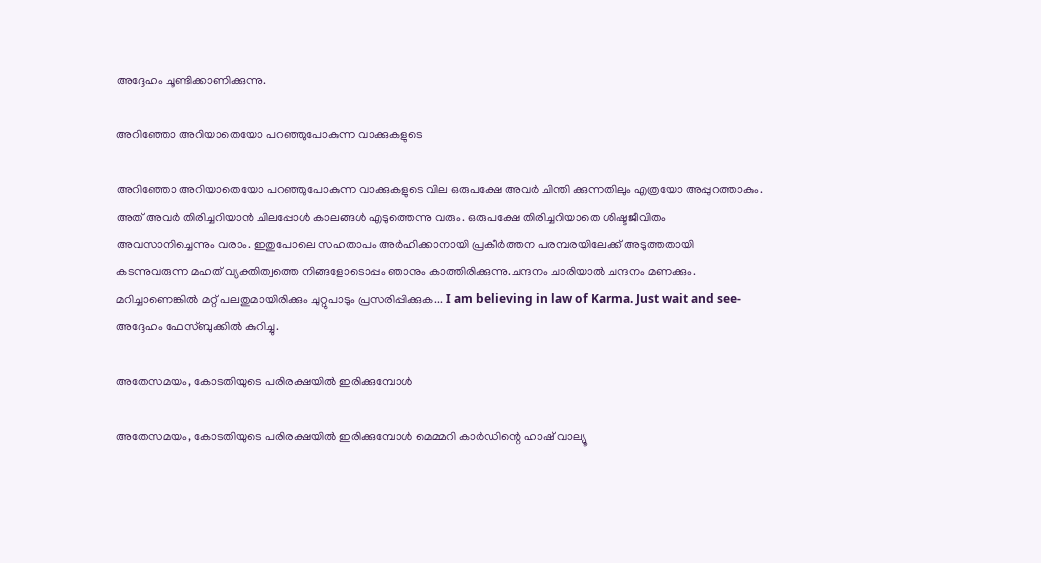അദ്ദേഹം ചൂണ്ടിക്കാണിക്കുന്നു.

അറിഞ്ഞോ അറിയാതെയോ പറഞ്ഞുപോകുന്ന വാക്കുകളുടെ

അറിഞ്ഞോ അറിയാതെയോ പറഞ്ഞുപോകുന്ന വാക്കുകളുടെ വില ഒരുപക്ഷേ അവർ ചിന്തി ക്കുന്നതിലും എത്രയോ അപ്പുറത്താകും. അത് അവർ തിരിച്ചറിയാൻ ചിലപ്പോൾ കാലങ്ങൾ എടുത്തെന്നു വരും. ഒരുപക്ഷേ തിരിച്ചറിയാതെ ശിഷ്ടജീവിതം അവസാനിച്ചെന്നും വരാം. ഇതുപോലെ സഹതാപം അർഹിക്കാനായി പ്രകീർത്തന പരമ്പരയിലേക്ക് അടുത്തതായി കടന്നുവരുന്ന മഹത് വ്യക്തിത്വത്തെ നിങ്ങളോടൊപ്പം ഞാനും കാത്തിരിക്കുന്നു.ചന്ദനം ചാരിയാൽ ചന്ദനം മണക്കും. മറിച്ചാണെങ്കിൽ മറ്റ് പലതുമായിരിക്കും ചുറ്റുപാടും പ്രസരിപ്പിക്കുക... I am believing in law of Karma. Just wait and see- അദ്ദേഹം ഫേസ്ബുക്കില്‍ കുറിച്ചു.

അതേസമയം, കോടതിയുടെ പരിരക്ഷയിൽ ഇരിക്കുമ്പോൾ

അതേസമയം, കോടതിയുടെ പരിരക്ഷയിൽ ഇരിക്കുമ്പോൾ മെമ്മറി കാർഡിന്റെ ഹാഷ് വാല്യൂ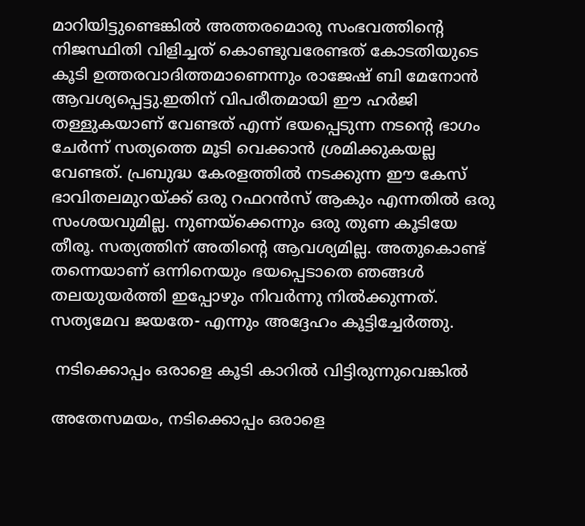മാറിയിട്ടുണ്ടെങ്കിൽ അത്തരമൊരു സംഭവത്തിന്റെ നിജസ്ഥിതി വിളിച്ചത് കൊണ്ടുവരേണ്ടത് കോടതിയുടെ കൂടി ഉത്തരവാദിത്തമാണെന്നും രാജേഷ് ബി മേനോന്‍ ആവശ്യപ്പെട്ടു.ഇതിന് വിപരീതമായി ഈ ഹർജി തള്ളുകയാണ് വേണ്ടത് എന്ന് ഭയപ്പെടുന്ന നടന്റെ ഭാഗം ചേർന്ന് സത്യത്തെ മൂടി വെക്കാൻ ശ്രമിക്കുകയല്ല വേണ്ടത്. പ്രബുദ്ധ കേരളത്തിൽ നടക്കുന്ന ഈ കേസ് ഭാവിതലമുറയ്ക്ക് ഒരു റഫറൻസ് ആകും എന്നതിൽ ഒരു സംശയവുമില്ല. നുണയ്ക്കെന്നും ഒരു തുണ കൂടിയേ തീരൂ. സത്യത്തിന് അതിന്റെ ആവശ്യമില്ല. അതുകൊണ്ട് തന്നെയാണ് ഒന്നിനെയും ഭയപ്പെടാതെ ഞങ്ങൾ തലയുയർത്തി ഇപ്പോഴും നിവർന്നു നിൽക്കുന്നത്. സത്യമേവ ജയതേ- എന്നും അദ്ദേഹം കൂട്ടിച്ചേർത്തു.

 നടിക്കൊപ്പം ഒരാളെ കൂടി കാറിൽ വിട്ടിരുന്നുവെങ്കിൽ

അതേസമയം, നടിക്കൊപ്പം ഒരാളെ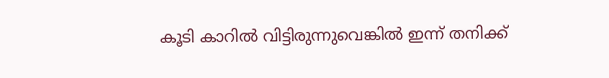കൂടി കാറിൽ വിട്ടിരുന്നുവെങ്കിൽ ഇന്ന് തനിക്ക്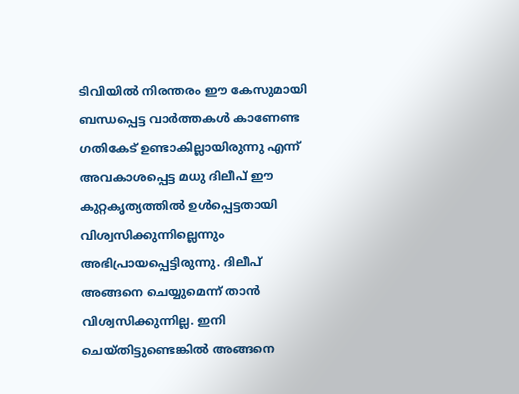ടിവിയിൽ നിരന്തരം ഈ കേസുമായി ബന്ധപ്പെട്ട വാർത്തകൾ കാണേണ്ട ഗതികേട് ഉണ്ടാകില്ലായിരുന്നു എന്ന് അവകാശപ്പെട്ട മധു ദിലീപ് ഈ കുറ്റകൃത്യത്തിൽ ഉൾപ്പെട്ടതായി വിശ്വസിക്കുന്നില്ലെന്നും അഭിപ്രായപ്പെട്ടിരുന്നു. ദിലീപ് അങ്ങനെ ചെയ്യുമെന്ന് താന്‍ വിശ്വസിക്കുന്നില്ല. ഇനി ചെയ്തിട്ടുണ്ടെങ്കില്‍ അങ്ങനെ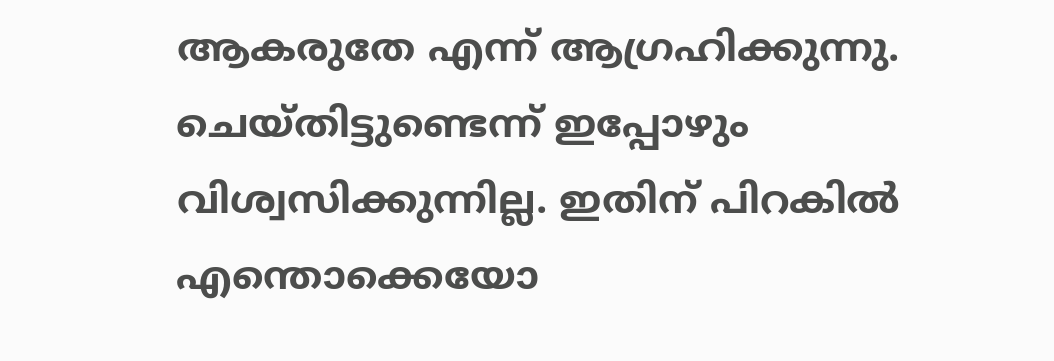ആകരുതേ എന്ന് ആഗ്രഹിക്കുന്നു. ചെയ്തിട്ടുണ്ടെന്ന് ഇപ്പോഴും വിശ്വസിക്കുന്നില്ല. ഇതിന് പിറകില്‍ എന്തൊക്കെയോ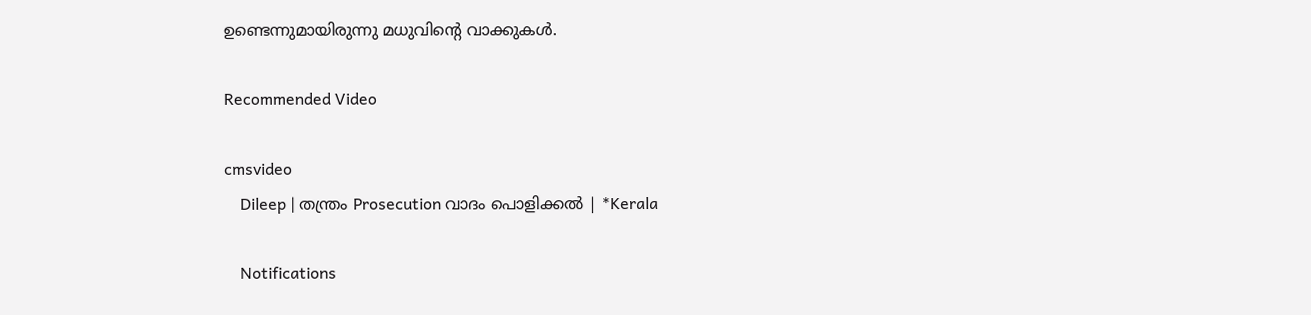ഉണ്ടെന്നുമായിരുന്നു മധുവിന്റെ വാക്കുകള്‍.

Recommended Video

cmsvideo
    Dileep | തന്ത്രം Prosecution വാദം പൊളിക്കല്‍ | *Kerala

    Notifications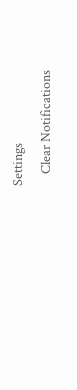Settings
    Clear Notifications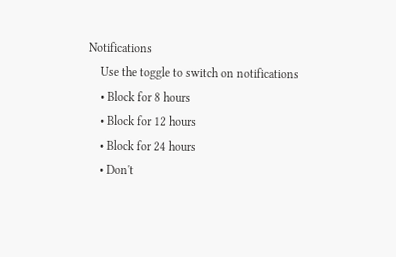Notifications
    Use the toggle to switch on notifications
    • Block for 8 hours
    • Block for 12 hours
    • Block for 24 hours
    • Don't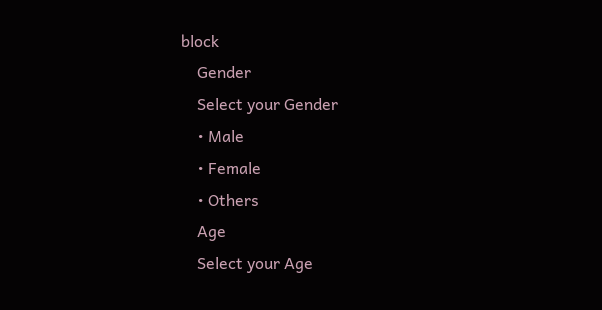block
    Gender
    Select your Gender
    • Male
    • Female
    • Others
    Age
    Select your Age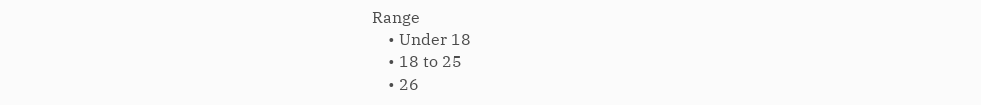Range
    • Under 18
    • 18 to 25
    • 26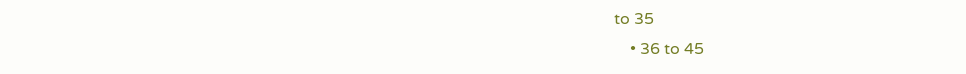to 35
    • 36 to 45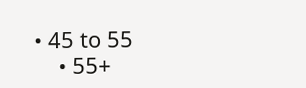• 45 to 55
    • 55+